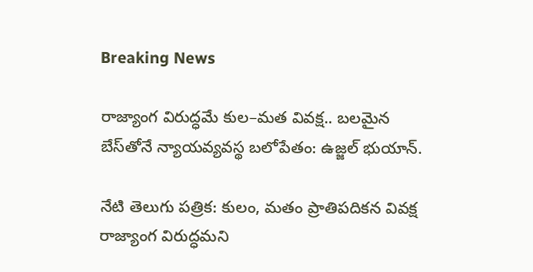Breaking News

రాజ్యాంగ విరుద్ధమే కుల–మత వివక్ష.. బలమైన బేస్‌తోనే న్యాయవ్యవస్థ బలోపేతం: ఉజ్జల్ భుయాన్.

నేటి తెలుగు పత్రిక: కులం, మతం ప్రాతిపదికన వివక్ష రాజ్యాంగ విరుద్ధమని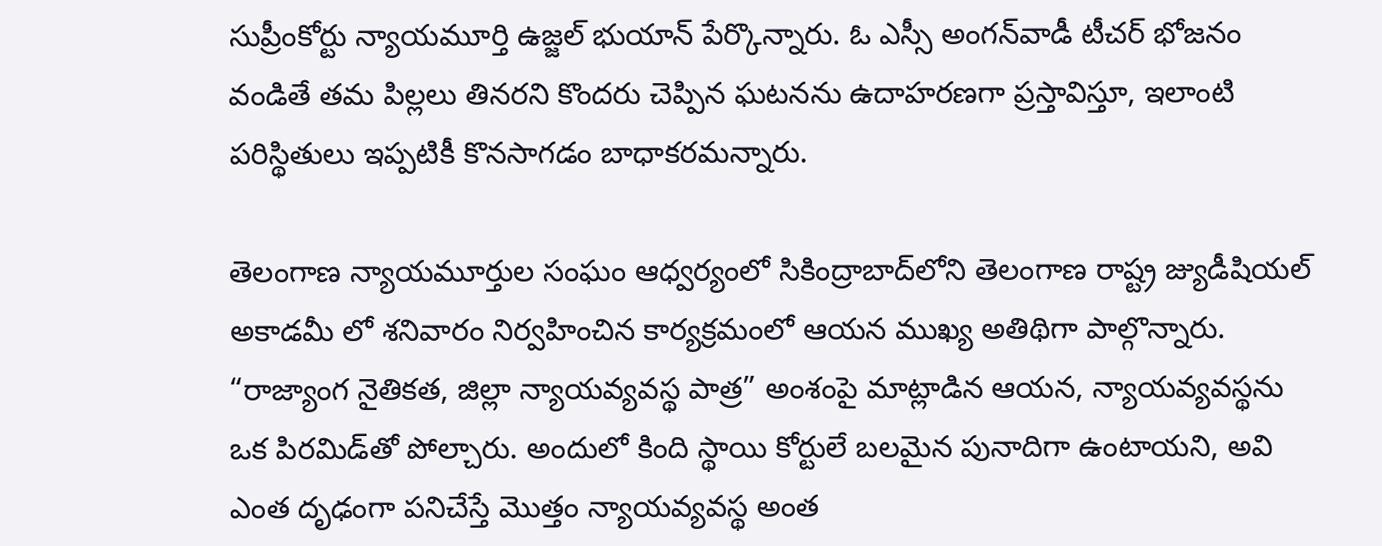సుప్రీంకోర్టు న్యాయమూర్తి ఉజ్జల్ భుయాన్ పేర్కొన్నారు. ఓ ఎస్సీ అంగన్‌వాడీ టీచర్ భోజనం వండితే తమ పిల్లలు తినరని కొందరు చెప్పిన ఘటనను ఉదాహరణగా ప్రస్తావిస్తూ, ఇలాంటి పరిస్థితులు ఇప్పటికీ కొనసాగడం బాధాకరమన్నారు.

తెలంగాణ న్యాయమూర్తుల సంఘం ఆధ్వర్యంలో సికింద్రాబాద్‌లోని తెలంగాణ రాష్ట్ర జ్యుడీషియల్ అకాడమీ లో శనివారం నిర్వహించిన కార్యక్రమంలో ఆయన ముఖ్య అతిథిగా పాల్గొన్నారు. “రాజ్యాంగ నైతికత, జిల్లా న్యాయవ్యవస్థ పాత్ర” అంశంపై మాట్లాడిన ఆయన, న్యాయవ్యవస్థను ఒక పిరమిడ్‌తో పోల్చారు. అందులో కింది స్థాయి కోర్టులే బలమైన పునాదిగా ఉంటాయని, అవి ఎంత దృఢంగా పనిచేస్తే మొత్తం న్యాయవ్యవస్థ అంత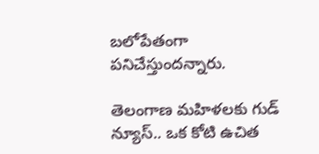బలోపేతంగా పనిచేస్తుందన్నారు.

తెలంగాణ మహిళలకు గుడ్ న్యూస్.. ఒక కోటి ఉచిత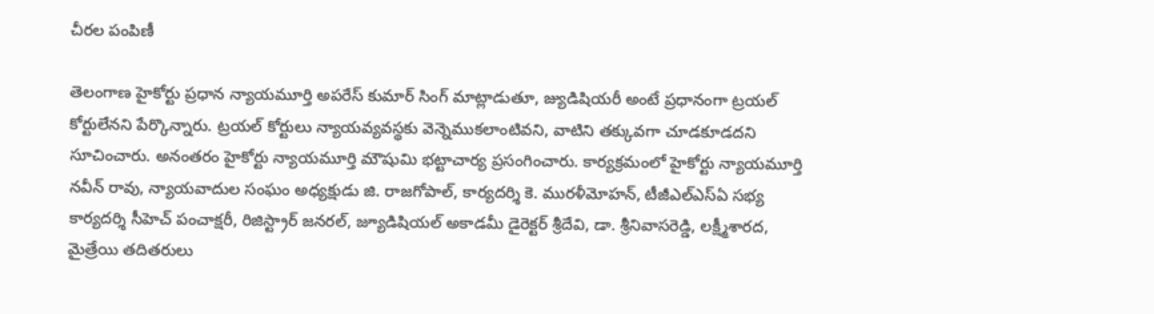చీరల పంపిణీ

తెలంగాణ హైకోర్టు ప్రధాన న్యాయమూర్తి అపరేస్ కుమార్ సింగ్ మాట్లాడుతూ, జ్యుడిషియరీ అంటే ప్రధానంగా ట్రయల్ కోర్టులేనని పేర్కొన్నారు. ట్రయల్ కోర్టులు న్యాయవ్యవస్థకు వెన్నెముకలాంటివని, వాటిని తక్కువగా చూడకూడదని సూచించారు. అనంతరం హైకోర్టు న్యాయమూర్తి మౌషుమి భట్టాచార్య ప్రసంగించారు. కార్యక్రమంలో హైకోర్టు న్యాయమూర్తి నవీన్ రావు, న్యాయవాదుల సంఘం అధ్యక్షుడు జి. రాజగోపాల్, కార్యదర్శి కె. మురళీమోహన్, టీజీఎల్‌ఎస్‌ఏ సభ్య కార్యదర్శి సీహెచ్ పంచాక్షరీ, రిజిస్ట్రార్ జనరల్, జ్యూడిషియల్ అకాడమీ డైరెక్టర్ శ్రీదేవి, డా. శ్రీనివాసరెడ్డి, లక్ష్మీశారద, మైత్రేయి తదితరులు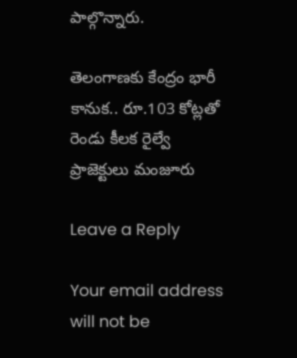పాల్గొన్నారు.

తెలంగాణకు కేంద్రం భారీ కానుక.. రూ.103 కోట్లతో రెండు కీలక రైల్వే ప్రాజెక్టులు మంజూరు

Leave a Reply

Your email address will not be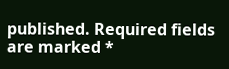published. Required fields are marked *